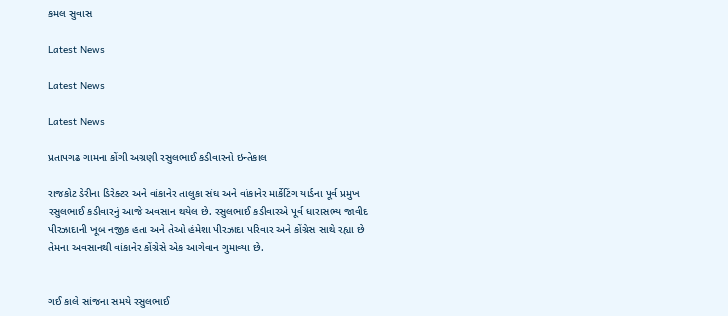કમલ સુવાસ

Latest News

Latest News

Latest News

પ્રતાપગઢ ગામના કોંગી અગ્રણી રસુલભાઈ કડીવારનો ઇન્તેકાલ

રાજકોટ ડેરીના ડિરેક્ટર અને વાંકાનેર તાલુકા સંઘ અને વાંકાનેર માર્કેટિંગ યાર્ડના પૂર્વ પ્રમુખ રસુલભાઈ કડીવારનું આજે અવસાન થયેલ છે. રસુલભાઈ કડીવારએ પૂર્વ ધારાસભ્ય જાવીદ પીરઝાદાની ખૂબ નજીક હતા અને તેઓ હંમેશા પીરઝાદા પરિવાર અને કોંગ્રેસ સાથે રહ્યા છે તેમના અવસાનથી વાંકાનેર કોંગ્રેસે એક આગેવાન ગુમાવ્યા છે.


ગઈ કાલે સાંજના સમયે રસુલભાઈ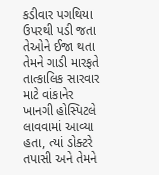કડીવાર પગથિયા ઉપરથી પડી જતા તેઓને ઈજા થતા તેમને ગાડી મારફતે તાત્કાલિક સારવાર માટે વાંકાનેર ખાનગી હોસ્પિટલે લાવવામાં આવ્યા હતા, ત્યાં ડોક્ટરે તપાસી અને તેમને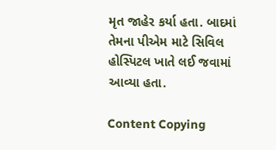મૃત જાહેર કર્યા હતા. બાદમાં તેમના પીએમ માટે સિવિલ હોસ્પિટલ ખાતે લઈ જવામાં આવ્યા હતા.

Content Copying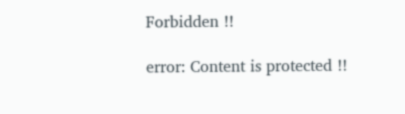Forbidden !!

error: Content is protected !!